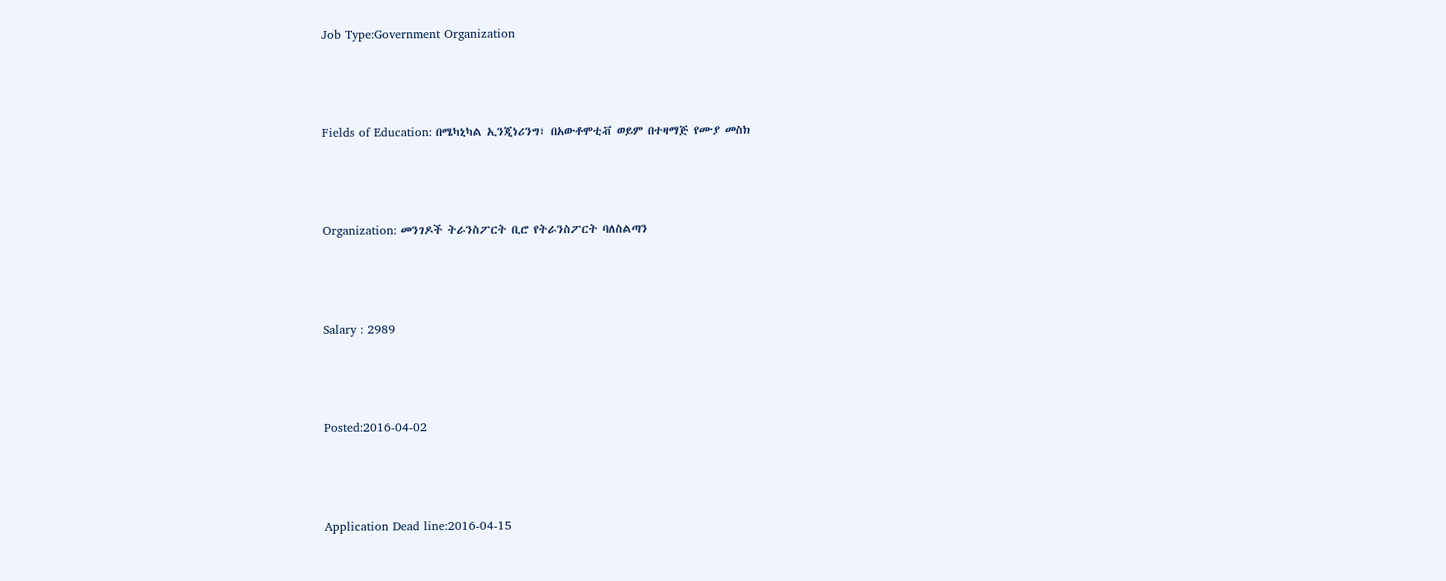Job Type:Government Organization



Fields of Education: በሜካኒካል ኢንጂነሪንግ፣ በአውቶሞቲቭ ወይም በተዛማጅ የሙያ መስክ



Organization: መንገዶች ትራንስፖርት ቢሮ የትራንስፖርት ባለስልጣን



Salary : 2989



Posted:2016-04-02



Application Dead line:2016-04-15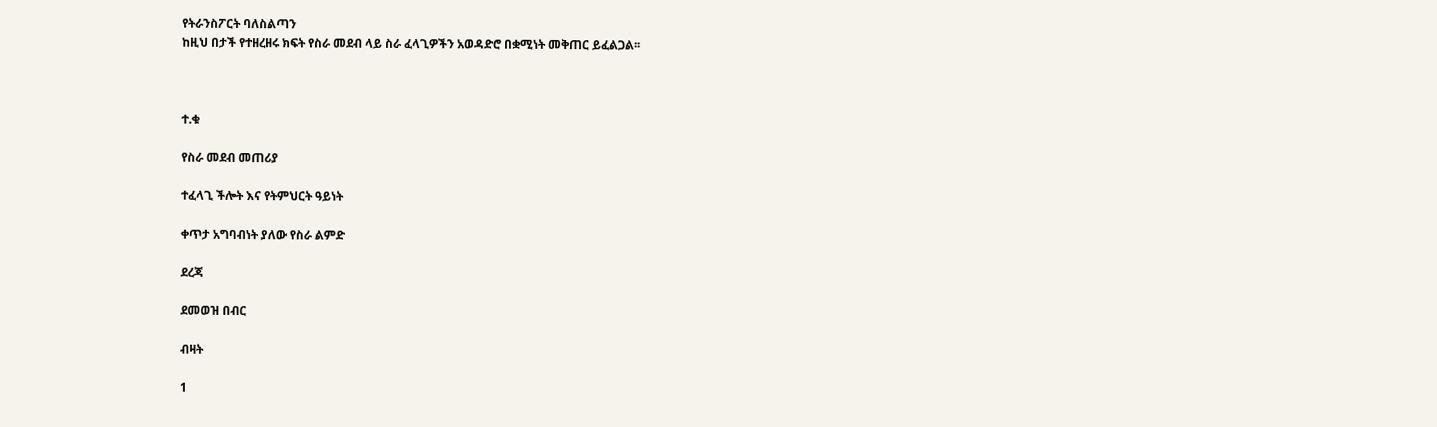የትራንስፖርት ባለስልጣን
ከዚህ በታች የተዘረዘሩ ክፍት የስራ መደብ ላይ ስራ ፈላጊዎችን አወዳድሮ በቋሚነት መቅጠር ይፈልጋል፡፡



ተ.ቁ

የስራ መደብ መጠሪያ

ተፈላጊ ችሎት እና የትምህርት ዓይነት

ቀጥታ አግባብነት ያለው የስራ ልምድ

ደረጃ

ደመወዝ በብር

ብዛት

1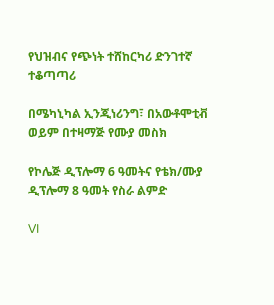የህዝብና የጭነት ተሸከርካሪ ድንገተኛ ተቆጣጣሪ

በሜካኒካል ኢንጂነሪንግ፣ በአውቶሞቲቭ ወይም በተዛማጅ የሙያ መስክ

የኮሌጅ ዲፕሎማ 6 ዓመትና የቴክ/ሙያ ዲፕሎማ 8 ዓመት የስራ ልምድ

VI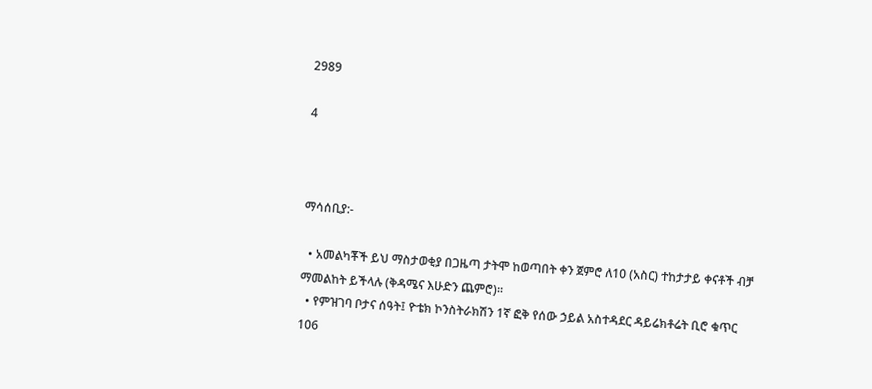2989

4



ማሳሰቢያ:-

  • አመልካቾች ይህ ማስታወቂያ በጋዜጣ ታትሞ ከወጣበት ቀን ጀምሮ ለ10 (አስር) ተከታታይ ቀናቶች ብቻ ማመልከት ይችላሉ (ቅዳሜና እሁድን ጨምሮ)፡፡
  • የምዝገባ ቦታና ሰዓት፤ ዮቴክ ኮንስትራክሽን 1ኛ ፎቅ የሰው ኃይል አስተዳደር ዳይሬክቶሬት ቢሮ ቁጥር 106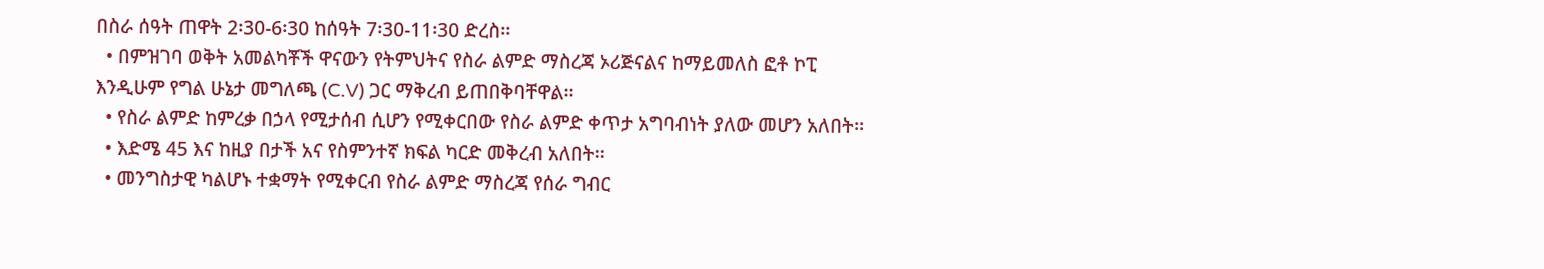በስራ ሰዓት ጠዋት 2፡30-6፡30 ከሰዓት 7፡30-11፡30 ድረስ፡፡
  • በምዝገባ ወቅት አመልካቾች ዋናውን የትምህትና የስራ ልምድ ማስረጃ ኦሪጅናልና ከማይመለስ ፎቶ ኮፒ እንዲሁም የግል ሁኔታ መግለጫ (C.V) ጋር ማቅረብ ይጠበቅባቸዋል፡፡
  • የስራ ልምድ ከምረቃ በኃላ የሚታሰብ ሲሆን የሚቀርበው የስራ ልምድ ቀጥታ አግባብነት ያለው መሆን አለበት፡፡
  • እድሜ 45 እና ከዚያ በታች አና የስምንተኛ ክፍል ካርድ መቅረብ አለበት፡፡
  • መንግስታዊ ካልሆኑ ተቋማት የሚቀርብ የስራ ልምድ ማስረጃ የሰራ ግብር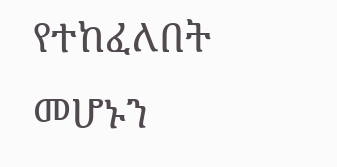የተከፈለበት መሆኑን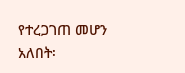የተረጋገጠ መሆን አለበት፡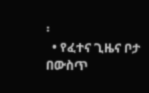፡
  • የፈተና ጊዜና ቦታ በውስጥ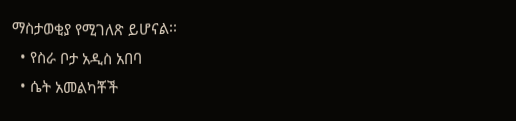ማስታወቂያ የሚገለጽ ይሆናል፡፡
  • የስራ ቦታ አዲስ አበባ
  • ሴት አመልካቾች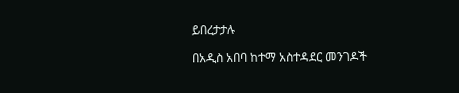ይበረታታሉ

በአዲስ አበባ ከተማ አስተዳደር መንገዶች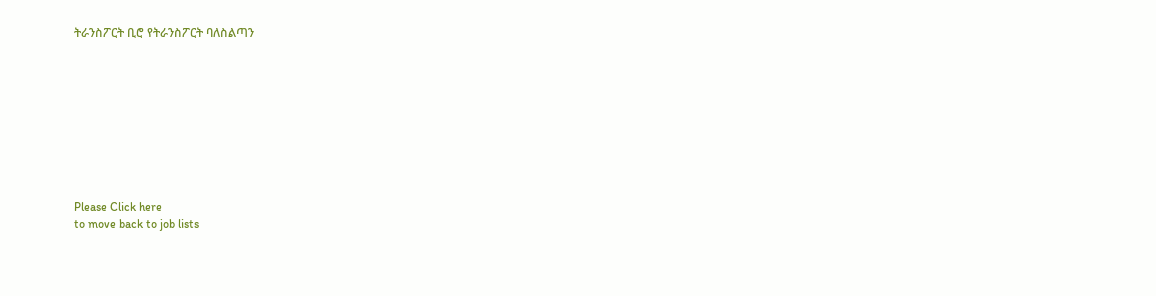ትራንስፖርት ቢሮ የትራንስፖርት ባለስልጣን









Please Click here
to move back to job lists